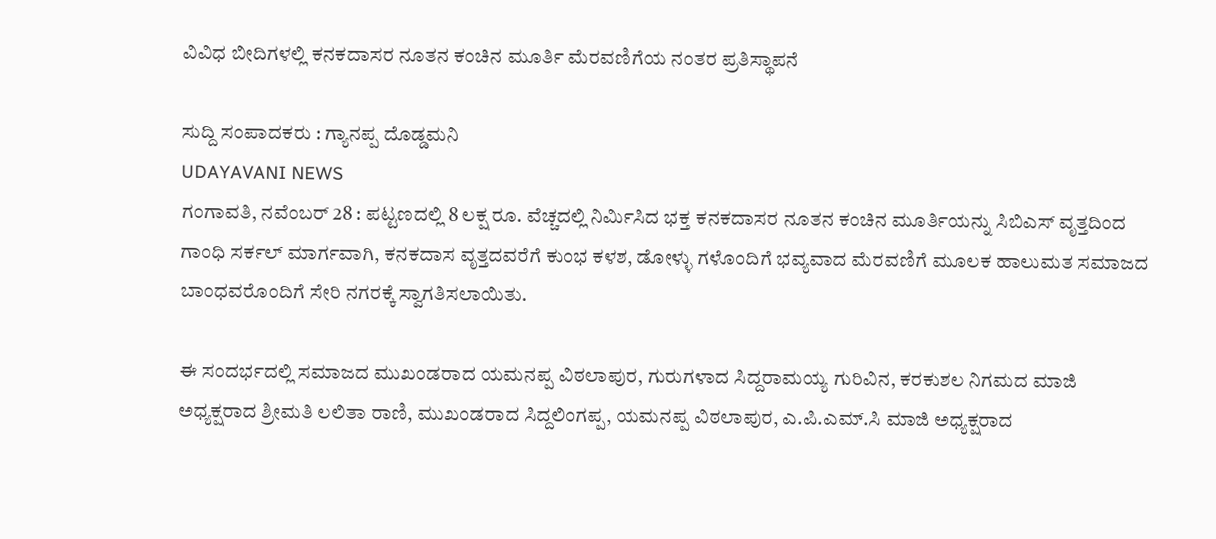ವಿವಿಧ ಬೀದಿಗಳಲ್ಲಿ ಕನಕದಾಸರ ನೂತನ ಕಂಚಿನ ಮೂರ್ತಿ ಮೆರವಣಿಗೆಯ ನಂತರ ಪ್ರತಿಸ್ಥಾಪನೆ

ಸುದ್ದಿ ಸಂಪಾದಕರು : ಗ್ಯಾನಪ್ಪ ದೊಡ್ಡಮನಿ
UDAYAVANI NEWS
ಗಂಗಾವತಿ, ನವೆಂಬರ್ 28 : ಪಟ್ಟಣದಲ್ಲಿ 8 ಲಕ್ಷ ರೂ. ವೆಚ್ಚದಲ್ಲಿ ನಿರ್ಮಿಸಿದ ಭಕ್ತ ಕನಕದಾಸರ ನೂತನ ಕಂಚಿನ ಮೂರ್ತಿಯನ್ನು ಸಿಬಿಎಸ್ ವೃತ್ತದಿಂದ ಗಾಂಧಿ ಸರ್ಕಲ್ ಮಾರ್ಗವಾಗಿ, ಕನಕದಾಸ ವೃತ್ತದವರೆಗೆ ಕುಂಭ ಕಳಶ, ಡೋಳ್ಳು ಗಳೊಂದಿಗೆ ಭವ್ಯವಾದ ಮೆರವಣಿಗೆ ಮೂಲಕ ಹಾಲುಮತ ಸಮಾಜದ ಬಾಂಧವರೊಂದಿಗೆ ಸೇರಿ ನಗರಕ್ಕೆ ಸ್ವಾಗತಿಸಲಾಯಿತು.

ಈ ಸಂದರ್ಭದಲ್ಲಿ ಸಮಾಜದ ಮುಖಂಡರಾದ ಯಮನಪ್ಪ ವಿಠಲಾಪುರ, ಗುರುಗಳಾದ ಸಿದ್ದರಾಮಯ್ಯ ಗುರಿವಿನ, ಕರಕುಶಲ ನಿಗಮದ ಮಾಜಿ ಅಧ್ಯಕ್ಷರಾದ ಶ್ರೀಮತಿ ಲಲಿತಾ ರಾಣಿ, ಮುಖಂಡರಾದ ಸಿದ್ದಲಿಂಗಪ್ಪ, ಯಮನಪ್ಪ ವಿಠಲಾಪುರ, ಎ.ಪಿ.ಎಮ್.ಸಿ ಮಾಜಿ ಅಧ್ಯಕ್ಷರಾದ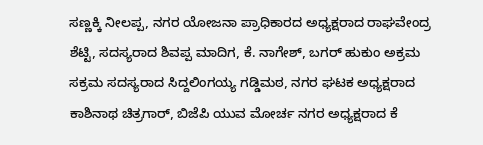ಸಣ್ಣಕ್ಕಿ‌ ನೀಲಪ್ಪ, ನಗರ ಯೋಜನಾ ಪ್ರಾಧಿಕಾರದ ಅಧ್ಯಕ್ಷರಾದ ರಾಘವೇಂದ್ರ ಶೆಟ್ಟಿ, ಸದಸ್ಯರಾದ ಶಿವಪ್ಪ ಮಾದಿಗ, ಕೆ. ನಾಗೇಶ್, ಬಗರ್ ಹುಕುಂ ಅಕ್ರಮ ಸಕ್ರಮ ಸದಸ್ಯರಾದ ಸಿದ್ದಲಿಂಗಯ್ಯ ಗಡ್ಡಿಮಠ, ನಗರ ಘಟಕ ಅಧ್ಯಕ್ಷರಾದ ಕಾಶಿನಾಥ ಚಿತ್ರಗಾರ್, ಬಿಜೆಪಿ ಯುವ ಮೋರ್ಚ ನಗರ ಅಧ್ಯಕ್ಷರಾದ ಕೆ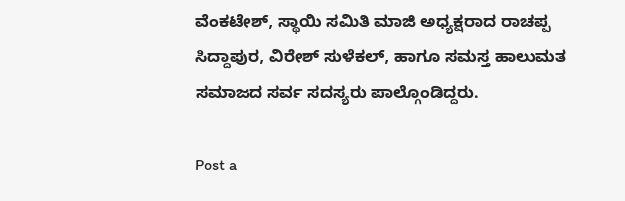ವೆಂಕಟೇಶ್, ಸ್ಥಾಯಿ ಸಮಿತಿ ಮಾಜಿ ಅಧ್ಯಕ್ಷರಾದ ರಾಚಪ್ಪ ಸಿದ್ದಾಪುರ, ವಿರೇಶ್ ಸುಳೆಕಲ್, ಹಾಗೂ ಸಮಸ್ತ ಹಾಲುಮತ ಸಮಾಜದ ಸರ್ವ ಸದಸ್ಯರು ಪಾಲ್ಗೊಂಡಿದ್ದರು.

Post a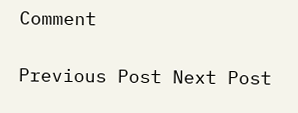Comment

Previous Post Next Post